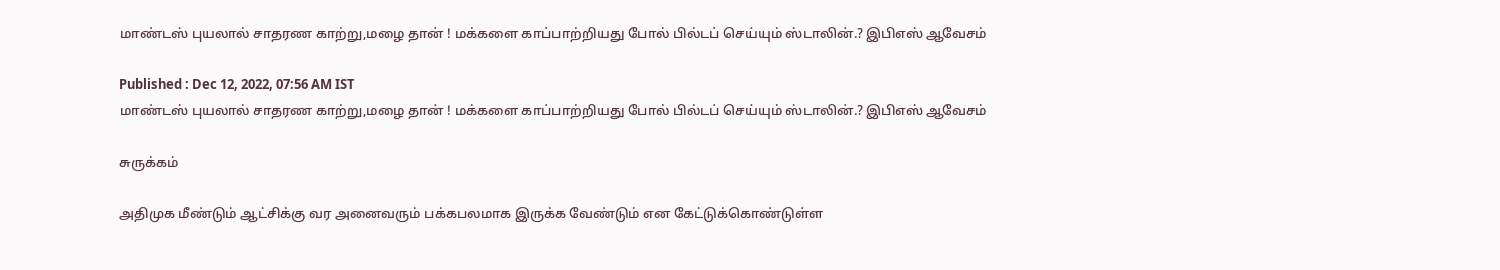மாண்டஸ் புயலால் சாதரண காற்று,மழை தான் ! மக்களை காப்பாற்றியது போல் பில்டப் செய்யும் ஸ்டாலின்.? இபிஎஸ் ஆவேசம்

Published : Dec 12, 2022, 07:56 AM IST
மாண்டஸ் புயலால் சாதரண காற்று,மழை தான் ! மக்களை காப்பாற்றியது போல் பில்டப் செய்யும் ஸ்டாலின்.? இபிஎஸ் ஆவேசம்

சுருக்கம்

அதிமுக மீண்டும் ஆட்சிக்கு வர அனைவரும் பக்கபலமாக இருக்க வேண்டும் என கேட்டுக்கொண்டுள்ள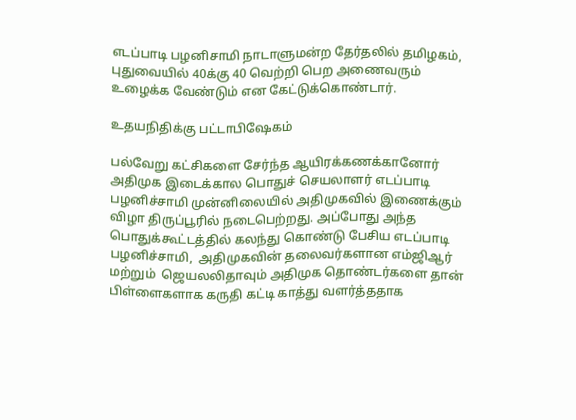எடப்பாடி பழனிசாமி நாடாளுமன்ற தேர்தலில் தமிழகம், புதுவையில் 40க்கு 40 வெற்றி பெற அணைவரும் உழைக்க வேண்டும் என கேட்டுக்கொண்டார்.

உதயநிதிக்கு பட்டாபிஷேகம்

பல்வேறு கட்சிகளை சேர்ந்த ஆயிரக்கணக்கானோர்  அதிமுக இடைக்கால பொதுச் செயலாளர் எடப்பாடி பழனிச்சாமி முன்னிலையில் அதிமுகவில் இணைக்கும் விழா திருப்பூரில் நடைபெற்றது. அப்போது அந்த பொதுக்கூட்டத்தில் கலந்து கொண்டு பேசிய எடப்பாடி பழனிச்சாமி,  அதிமுகவின் தலைவர்களான எம்ஜிஆர் மற்றும்  ஜெயலலிதாவும் அதிமுக தொண்டர்களை தான் பிள்ளைகளாக கருதி கட்டி காத்து வளர்த்ததாக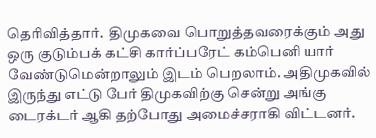தெரிவித்தார்.  திமுகவை பொறுத்தவரைக்கும் அது ஒரு குடும்பக் கட்சி கார்ப்பரேட் கம்பெனி யார் வேண்டுமென்றாலும் இடம் பெறலாம். அதிமுகவில் இருந்து எட்டு பேர் திமுகவிற்கு சென்று அங்கு டைரக்டர் ஆகி தற்போது அமைச்சராகி விட்டனர்.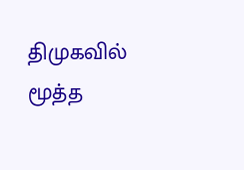திமுகவில் மூத்த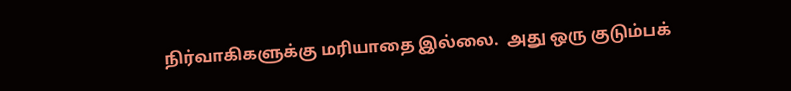நிர்வாகிகளுக்கு மரியாதை இல்லை.  அது ஒரு குடும்பக்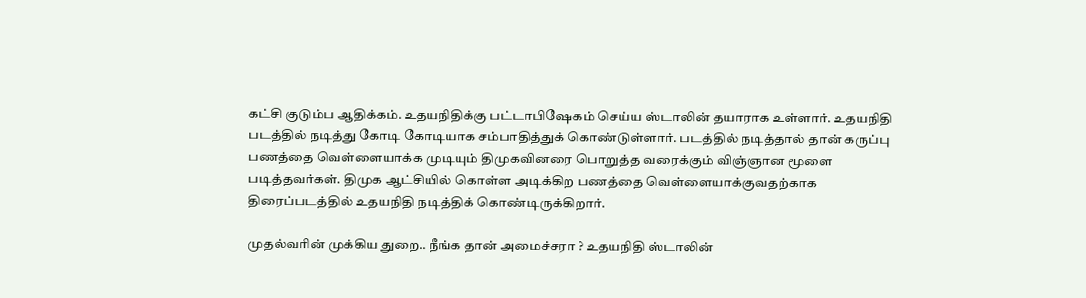கட்சி குடும்ப ஆதிக்கம். உதயநிதிக்கு பட்டாபிஷேகம் செய்ய ஸ்டாலின் தயாராக உள்ளார். உதயநிதி படத்தில் நடித்து கோடி கோடியாக சம்பாதித்துக் கொண்டுள்ளார். படத்தில் நடித்தால் தான் கருப்பு பணத்தை வெள்ளையாக்க முடியும் திமுகவினரை பொறுத்த வரைக்கும் விஞ்ஞான மூளை படித்தவர்கள். திமுக ஆட்சியில் கொள்ள அடிக்கிற பணத்தை வெள்ளையாக்குவதற்காக திரைப்படத்தில் உதயநிதி நடித்திக் கொண்டிருக்கிறார்.

முதல்வரின் முக்கிய துறை.. நீங்க தான் அமைச்சரா ? உதயநிதி ஸ்டாலின்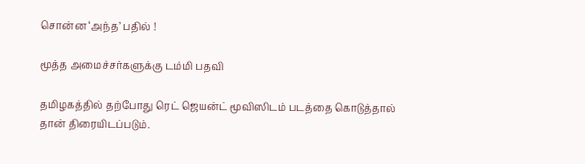சொன்ன ‘அந்த’ பதில் !

மூத்த அமைச்சர்களுக்கு டம்மி பதவி

தமிழகத்தில் தற்போது ரெட் ஜெயன்ட் மூவிஸிடம் படத்தை கொடுத்தால் தான் திரையிடப்படும்.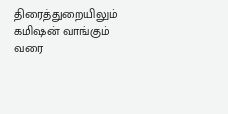திரைத்துறையிலும் கமிஷன் வாங்கும் வரை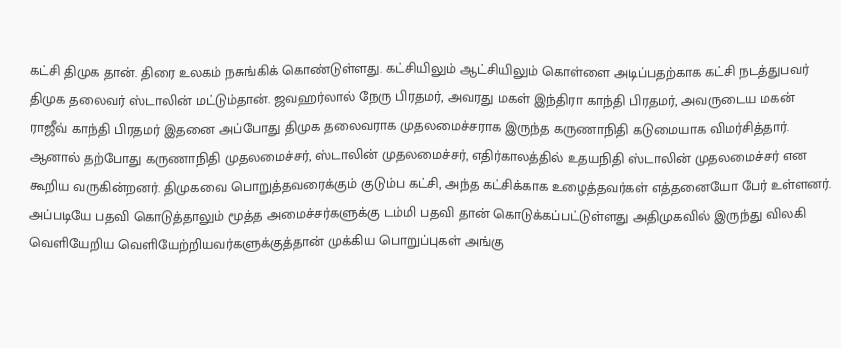கட்சி திமுக தான். திரை உலகம் நசுங்கிக் கொண்டுள்ளது. கட்சியிலும் ஆட்சியிலும் கொள்ளை அடிப்பதற்காக கட்சி நடத்துபவர் திமுக தலைவர் ஸ்டாலின் மட்டும்தான். ஜவஹர்லால் நேரு பிரதமர், அவரது மகள் இந்திரா காந்தி பிரதமர், அவருடைய மகன் ராஜீவ் காந்தி பிரதமர் இதனை அப்போது திமுக தலைவராக முதலமைச்சராக இருந்த கருணாநிதி கடுமையாக விமர்சித்தார்.  ஆனால் தற்போது கருணாநிதி முதலமைச்சர், ஸ்டாலின் முதலமைச்சர், எதிர்காலத்தில் உதயநிதி ஸ்டாலின் முதலமைச்சர் என கூறிய வருகின்றனர். திமுகவை பொறுத்தவரைக்கும் குடும்ப கட்சி, அந்த கட்சிக்காக உழைத்தவர்கள் எத்தனையோ பேர் உள்ளனர். அப்படியே பதவி கொடுத்தாலும் மூத்த அமைச்சர்களுக்கு டம்மி பதவி தான் கொடுக்கப்பட்டுள்ளது அதிமுகவில் இருந்து விலகி வெளியேறிய வெளியேற்றியவர்களுக்குத்தான் முக்கிய பொறுப்புகள் அங்கு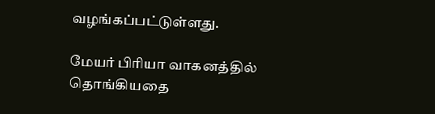வழங்கப்பட்டுள்ளது.

மேயர் பிரியா வாகனத்தில் தொங்கியதை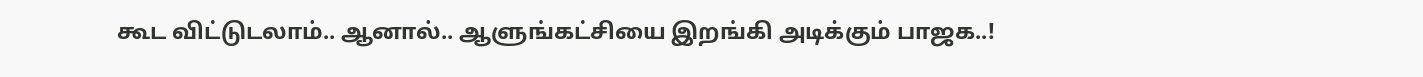கூட விட்டுடலாம்.. ஆனால்.. ஆளுங்கட்சியை இறங்கி அடிக்கும் பாஜக..!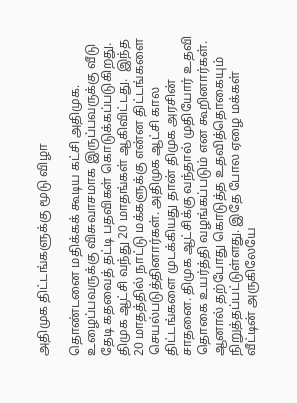அதிமுக திட்டங்களுக்கு மூடு விழா

தொண்டனை மதிக்கக் கூடிய கட்சி அதிமுக. உழைப்பவருக்கு விசுவாசமாக இருப்பவருக்கு வீடு தேடி கதவைத் தட்டி பதவிகள் கொடுக்கப்படுகிறது. திமுக ஆட்சி வந்து 20 மாதங்கள் ஆகிவிட்டது.  இந்த 20 மாதத்தில் நாட்டு மக்களுக்கு என்ன திட்டங்களை செயல்படுத்தினார்கள். அதிமுக ஆட்சி கால திட்டங்களை முடக்கியது தான் திமுக அரசின் சாதனை. திமுக ஆட்சிக்கு வந்தால் முதியோர் உதவி தொகை உயர்த்தி வழங்கப்படும் என கூறினார்கள். ஆனால் தற்போது கொடுத்த உதவித்தொகையும் நிறுத்தப்பட்டுள்ளது. இதே போல ஏழை மக்கள் வீட்டின் அருகிலேயே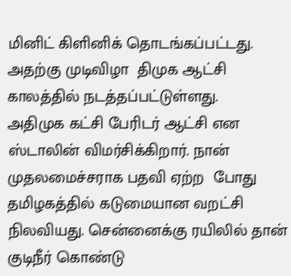மினிட் கிளினிக் தொடங்கப்பட்டது. அதற்கு முடிவிழா  திமுக ஆட்சி காலத்தில் நடத்தப்பட்டுள்ளது.
அதிமுக கட்சி பேரிடர் ஆட்சி என ஸ்டாலின் விமர்சிக்கிறார். நான் முதலமைச்சராக பதவி ஏற்ற  போது தமிழகத்தில் கடுமையான வறட்சி நிலவியது. சென்னைக்கு ரயிலில் தான் குடிநீர் கொண்டு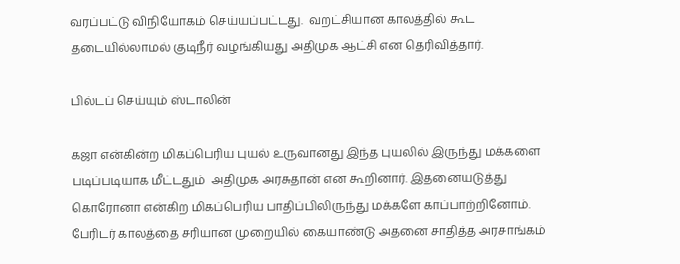வரப்பட்டு விநியோகம் செய்யப்பட்டது.  வறட்சியான காலத்தில் கூட தடையில்லாமல் குடிநீர் வழங்கியது அதிமுக ஆட்சி என தெரிவித்தார்.

பில்டப் செய்யும் ஸ்டாலின்

கஜா என்கின்ற மிகப்பெரிய புயல் உருவானது இந்த புயலில் இருந்து மக்களை படிப்படியாக மீட்டதும்  அதிமுக அரசுதான் என கூறினார். இதனையடுத்து கொரோனா என்கிற மிகப்பெரிய பாதிப்பிலிருந்து மக்களே காப்பாற்றினோம். பேரிடர் காலத்தை சரியான முறையில் கையாண்டு அதனை சாதித்த அரசாங்கம்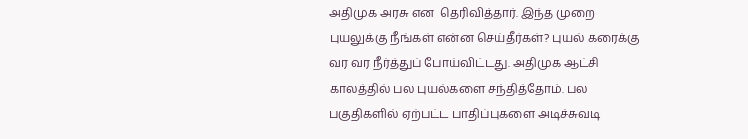அதிமுக அரசு என  தெரிவித்தார். இந்த முறை புயலுக்கு நீங்கள் என்ன செய்தீர்கள்? புயல் கரைக்கு வர வர நீர்த்துப் போய்விட்டது. அதிமுக ஆட்சி காலத்தில் பல புயல்களை சந்தித்தோம். பல பகுதிகளில் ஏற்பட்ட பாதிப்புகளை அடிச்சுவடி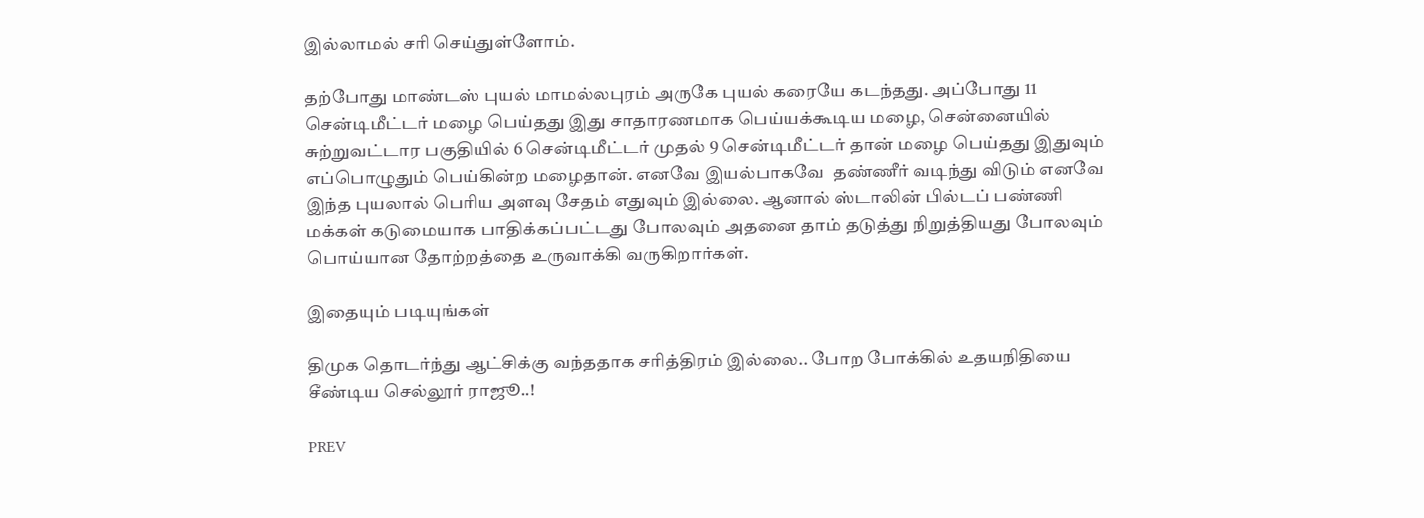இல்லாமல் சரி செய்துள்ளோம்.

தற்போது மாண்டஸ் புயல் மாமல்லபுரம் அருகே புயல் கரையே கடந்தது. அப்போது 11 சென்டிமீட்டர் மழை பெய்தது இது சாதாரணமாக பெய்யக்கூடிய மழை, சென்னையில் சுற்றுவட்டார பகுதியில் 6 சென்டிமீட்டர் முதல் 9 சென்டிமீட்டர் தான் மழை பெய்தது இதுவும் எப்பொழுதும் பெய்கின்ற மழைதான். எனவே இயல்பாகவே  தண்ணீர் வடிந்து விடும் எனவே இந்த புயலால் பெரிய அளவு சேதம் எதுவும் இல்லை. ஆனால் ஸ்டாலின் பில்டப் பண்ணி மக்கள் கடுமையாக பாதிக்கப்பட்டது போலவும் அதனை தாம் தடுத்து நிறுத்தியது போலவும் பொய்யான தோற்றத்தை உருவாக்கி வருகிறார்கள்.

இதையும் படியுங்கள்

திமுக தொடர்ந்து ஆட்சிக்கு வந்ததாக சரித்திரம் இல்லை.. போற போக்கில் உதயநிதியை சீண்டிய செல்லூர் ராஜூ..!

PREV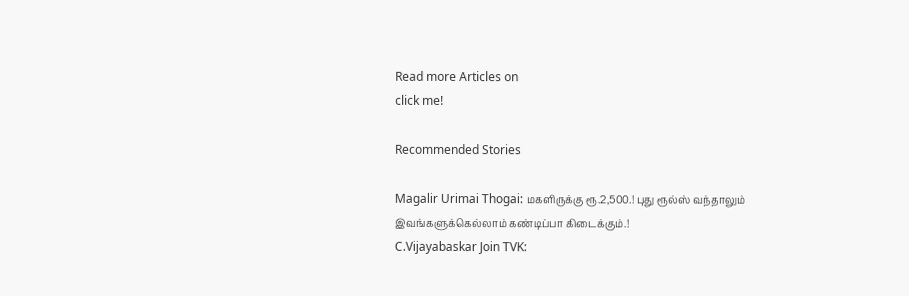Read more Articles on
click me!

Recommended Stories

Magalir Urimai Thogai: மகளிருக்கு ரூ.2,500.! புது ரூல்ஸ் வந்தாலும் இவங்களுக்கெல்லாம் கண்டிப்பா கிடைக்கும்.!
C.Vijayabaskar Join TVK: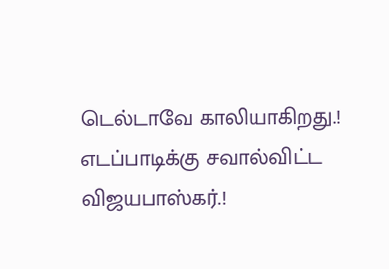டெல்டாவே காலியாகிறது.! எடப்பாடிக்கு சவால்விட்ட விஜயபாஸ்கர்.!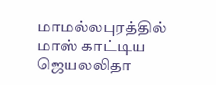மாமல்லபுரத்தில் மாஸ் காட்டிய ஜெயலலிதா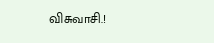விசுவாசி.!